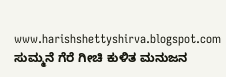www.harishshettyshirva.blogspot.com
ಸುಮ್ಮನೆ ಗೆರೆ ಗೀಚಿ ಕುಳಿತ ಮನುಜನ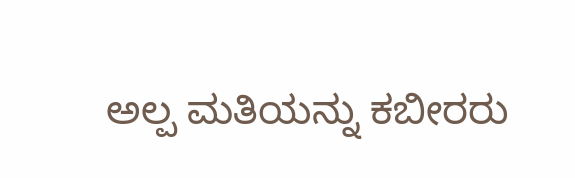ಅಲ್ಪ ಮತಿಯನ್ನು ಕಬೀರರು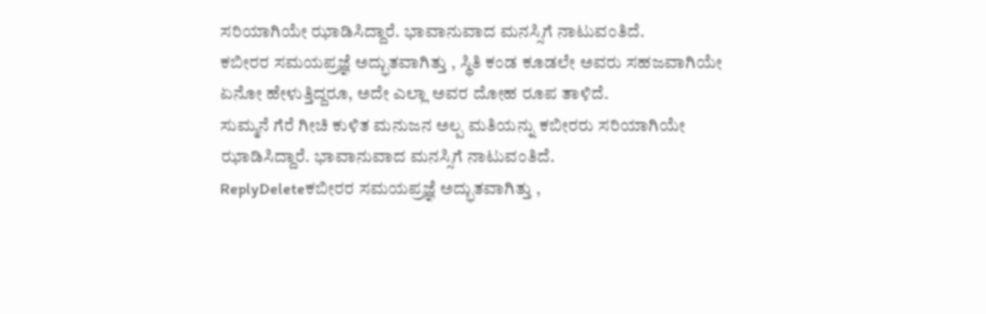ಸರಿಯಾಗಿಯೇ ಝಾಡಿಸಿದ್ದಾರೆ. ಭಾವಾನುವಾದ ಮನಸ್ಸಿಗೆ ನಾಟುವಂತಿದೆ.
ಕಬೀರರ ಸಮಯಪ್ರಜ್ಞೆ ಅದ್ಭುತವಾಗಿತ್ತು , ಸ್ಥಿತಿ ಕಂಡ ಕೂಡಲೇ ಅವರು ಸಹಜವಾಗಿಯೇ ಏನೋ ಹೇಳುತ್ತಿದ್ದರೂ, ಅದೇ ಎಲ್ಲಾ ಅವರ ದೋಹ ರೂಪ ತಾಳಿದೆ.
ಸುಮ್ಮನೆ ಗೆರೆ ಗೀಚಿ ಕುಳಿತ ಮನುಜನ ಅಲ್ಪ ಮತಿಯನ್ನು ಕಬೀರರು ಸರಿಯಾಗಿಯೇ ಝಾಡಿಸಿದ್ದಾರೆ. ಭಾವಾನುವಾದ ಮನಸ್ಸಿಗೆ ನಾಟುವಂತಿದೆ.
ReplyDeleteಕಬೀರರ ಸಮಯಪ್ರಜ್ಞೆ ಅದ್ಭುತವಾಗಿತ್ತು ,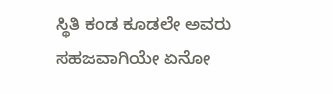ಸ್ಥಿತಿ ಕಂಡ ಕೂಡಲೇ ಅವರು ಸಹಜವಾಗಿಯೇ ಏನೋ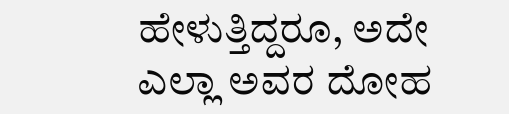ಹೇಳುತ್ತಿದ್ದರೂ, ಅದೇ ಎಲ್ಲಾ ಅವರ ದೋಹ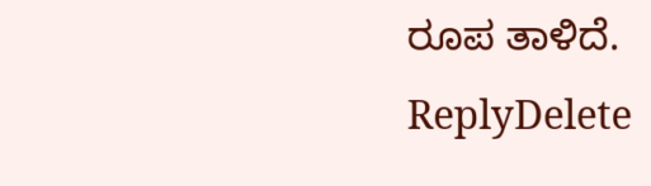ರೂಪ ತಾಳಿದೆ.
ReplyDelete